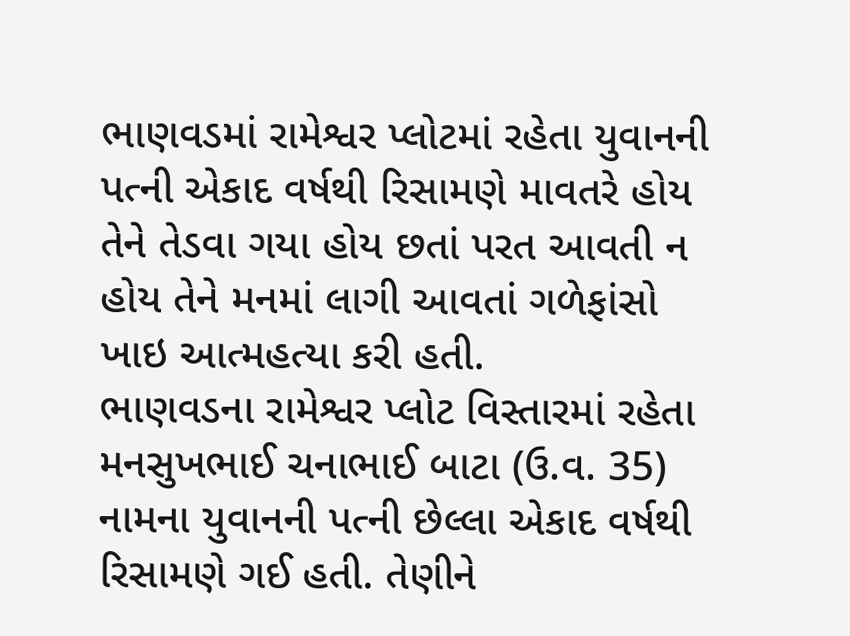ભાણવડમાં રામેશ્વર પ્લોટમાં રહેતા યુવાનની પત્ની એકાદ વર્ષથી રિસામણે માવતરે હોય તેને તેડવા ગયા હોય છતાં પરત આવતી ન હોય તેને મનમાં લાગી આવતાં ગળેફાંસો ખાઇ આત્મહત્યા કરી હતી.
ભાણવડના રામેશ્વર પ્લોટ વિસ્તારમાં રહેતા મનસુખભાઈ ચનાભાઈ બાટા (ઉ.વ. 35) નામના યુવાનની પત્ની છેલ્લા એકાદ વર્ષથી રિસામણે ગઈ હતી. તેણીને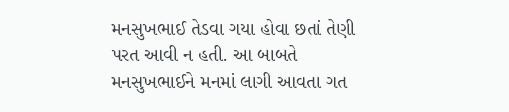મનસુખભાઈ તેડવા ગયા હોવા છતાં તેણી પરત આવી ન હતી. આ બાબતે મનસુખભાઈને મનમાં લાગી આવતા ગત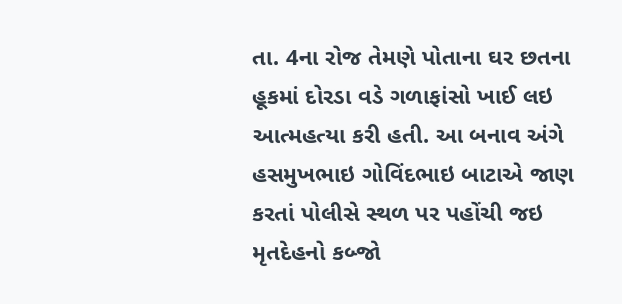તા. 4ના રોજ તેમણે પોતાના ઘર છતના હૂકમાં દોરડા વડે ગળાફાંસો ખાઈ લઇ આત્મહત્યા કરી હતી. આ બનાવ અંગે હસમુખભાઇ ગોવિંદભાઇ બાટાએ જાણ કરતાં પોલીસે સ્થળ પર પહોંચી જઇ મૃતદેહનો કબ્જો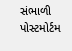સંભાળી પોસ્ટમોર્ટમ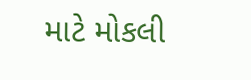માટે મોકલી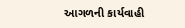આગળની કાર્યવાહી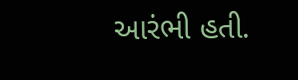આરંભી હતી.